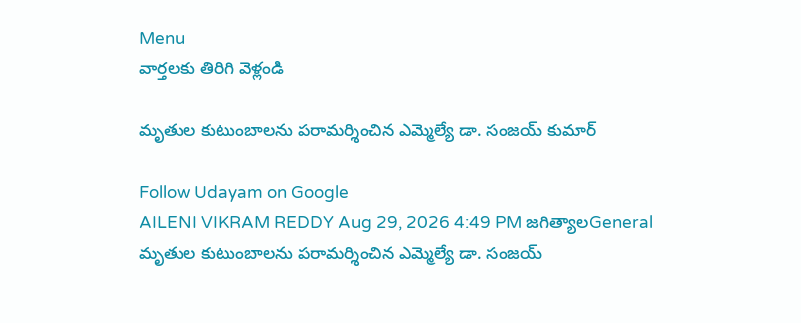Menu
వార్తలకు తిరిగి వెళ్లండి

మృతుల కుటుంబాలను పరామర్శించిన ఎమ్మెల్యే డా. సంజయ్ కుమార్

Follow Udayam on Google
AILENI VIKRAM REDDY Aug 29, 2026 4:49 PM జగిత్యాలGeneral
మృతుల కుటుంబాలను పరామర్శించిన ఎమ్మెల్యే డా. సంజయ్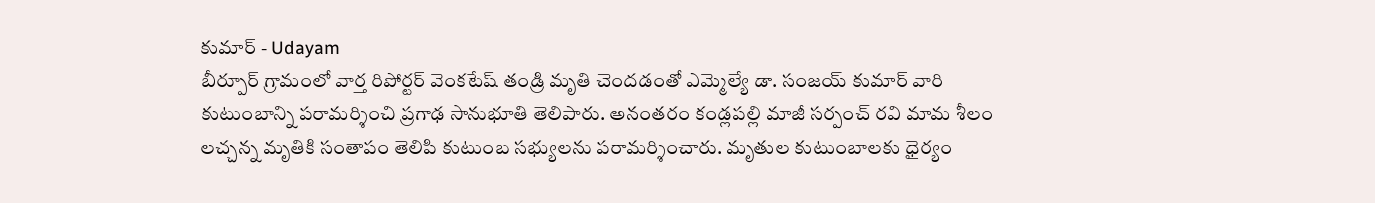కుమార్ - Udayam
బీర్పూర్ గ్రామంలో వార్త రిపోర్టర్ వెంకటేష్ తండ్రి మృతి చెందడంతో ఎమ్మెల్యే డా. సంజయ్ కుమార్ వారి కుటుంబాన్ని పరామర్శించి ప్రగాఢ సానుభూతి తెలిపారు. అనంతరం కండ్లపల్లి మాజీ సర్పంచ్ రవి మామ శీలం లచ్చన్న మృతికి సంతాపం తెలిపి కుటుంబ సభ్యులను పరామర్శించారు. మృతుల కుటుంబాలకు ధైర్యం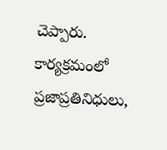చెప్పారు. కార్యక్రమంలో ప్రజాప్రతినిధులు,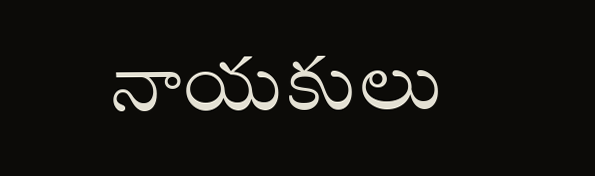నాయకులు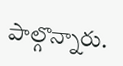పాల్గొన్నారు.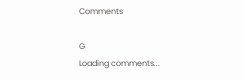Comments

G
Loading comments...